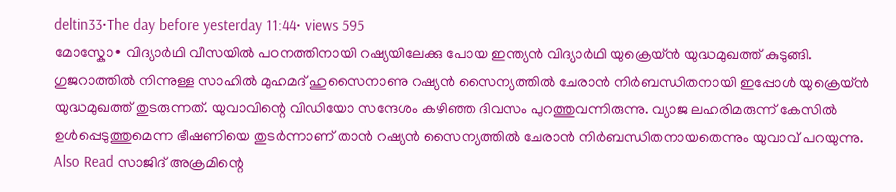deltin33•The day before yesterday 11:44• views 595
മോസ്കോ∙ വിദ്യാർഥി വീസയിൽ പഠനത്തിനായി റഷ്യയിലേക്കു പോയ ഇന്ത്യൻ വിദ്യാർഥി യുക്രെയ്ൻ യുദ്ധമുഖത്ത് കുടുങ്ങി. ഗുജറാത്തിൽ നിന്നുള്ള സാഹിൽ മുഹമദ് ഹുസൈനാണു റഷ്യൻ സൈന്യത്തിൽ ചേരാൻ നിർബന്ധിതനായി ഇപ്പോൾ യുക്രെയ്ൻ യുദ്ധമുഖത്ത് തുടരുന്നത്. യുവാവിന്റെ വിഡിയോ സന്ദേശം കഴിഞ്ഞ ദിവസം പുറത്തുവന്നിരുന്നു. വ്യാജ ലഹരിമരുന്ന് കേസിൽ ഉൾപ്പെടുത്തുമെന്ന ഭീഷണിയെ തുടർന്നാണ് താൻ റഷ്യൻ സൈന്യത്തിൽ ചേരാൻ നിർബന്ധിതനായതെന്നും യുവാവ് പറയുന്നു.
Also Read സാജിദ് അക്രമിന്റെ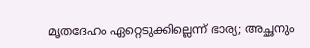മൃതദേഹം ഏറ്റെടുക്കില്ലെന്ന് ഭാര്യ; അച്ഛനും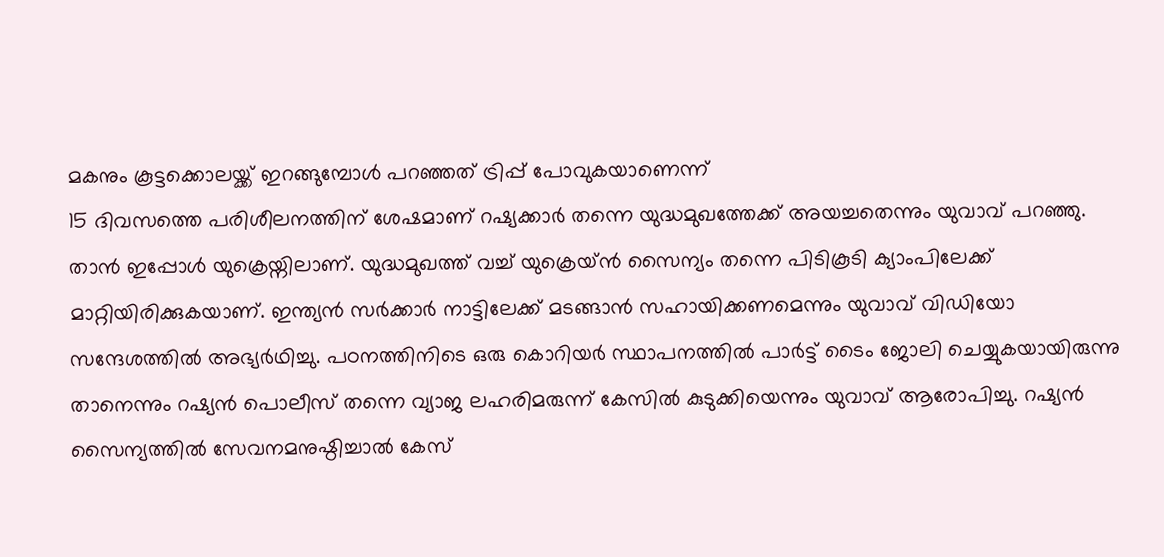മകനും കൂട്ടക്കൊലയ്ക്ക് ഇറങ്ങുമ്പോൾ പറഞ്ഞത് ട്രിപ്പ് പോവുകയാണെന്ന്
15 ദിവസത്തെ പരിശീലനത്തിന് ശേഷമാണ് റഷ്യക്കാർ തന്നെ യുദ്ധമുഖത്തേക്ക് അയച്ചതെന്നും യുവാവ് പറഞ്ഞു. താൻ ഇപ്പോൾ യുക്രെയ്നിലാണ്. യുദ്ധമുഖത്ത് വച്ച് യുക്രെയ്ൻ സൈന്യം തന്നെ പിടികൂടി ക്യാംപിലേക്ക് മാറ്റിയിരിക്കുകയാണ്. ഇന്ത്യൻ സർക്കാർ നാട്ടിലേക്ക് മടങ്ങാൻ സഹായിക്കണമെന്നും യുവാവ് വിഡിയോ സന്ദേശത്തിൽ അഭ്യർഥിച്ചു. പഠനത്തിനിടെ ഒരു കൊറിയർ സ്ഥാപനത്തിൽ പാർട്ട് ടൈം ജോലി ചെയ്യുകയായിരുന്നു താനെന്നും റഷ്യൻ പൊലീസ് തന്നെ വ്യാജ ലഹരിമരുന്ന് കേസിൽ കുടുക്കിയെന്നും യുവാവ് ആരോപിച്ചു. റഷ്യൻ സൈന്യത്തിൽ സേവനമനുഷ്ഠിച്ചാൽ കേസ്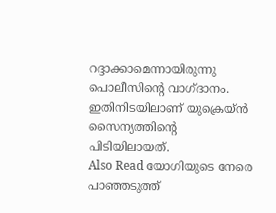റദ്ദാക്കാമെന്നായിരുന്നു പൊലീസിന്റെ വാഗ്ദാനം. ഇതിനിടയിലാണ് യുക്രെയ്ൻ സൈന്യത്തിന്റെ പിടിയിലായത്.
Also Read യോഗിയുടെ നേരെ പാഞ്ഞടുത്ത്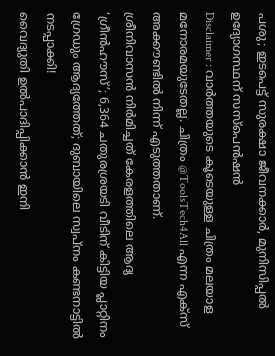പശു; ഇടപെട്ട് സുരക്ഷാ ജീവനക്കാർ, മുനിസിപ്പൽ ഉദ്യോഗസ്ഥന് സസ്പെൻഷൻ
Disclaimer : വാർത്തയുടെ കൂടെയുള്ള ചിത്രം മലയാള മനോരമയുടേതല്ല. ചിത്രം @ToolsTech4All എന്ന എക്സ് അക്കൗണ്ടിൽ നിന്ന് എടുത്തതാണ്.
ശ്രീനിവാസൻ നിർമിച്ചത് കേരളത്തിലെ ആദ്യ ‘ഗ്രീൻഹൗസ്’; 6,364 ചതുരശ്രയടി വീടിന് കിട്ടിയ പ്ലാറ്റിനം ഗ്രേഡും ആദ്യത്തേത്; ദുബായിലെ സ്വപ്നം കണ്ടനാട്ടിൽ നടപ്പാക്കി!
വൈദ്യുതി ഉൽപാദിപ്പിക്കാൻ ഇനി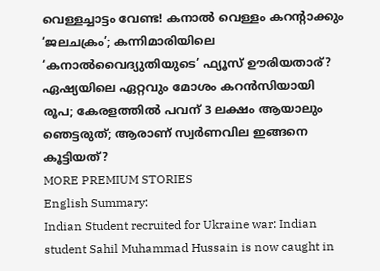വെള്ളച്ചാട്ടം വേണ്ട! കനാൽ വെള്ളം കറന്റാക്കും ‘ജലചക്രം’; കന്നിമാരിയിലെ ‘കനാൽവൈദ്യുതിയുടെ’ ഫ്യൂസ് ഊരിയതാര്?
ഏഷ്യയിലെ ഏറ്റവും മോശം കറൻസിയായി രൂപ; കേരളത്തിൽ പവന് 3 ലക്ഷം ആയാലും ഞെട്ടരുത്; ആരാണ് സ്വർണവില ഇങ്ങനെ കൂട്ടിയത്?
MORE PREMIUM STORIES
English Summary:
Indian Student recruited for Ukraine war: Indian student Sahil Muhammad Hussain is now caught in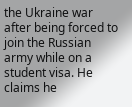the Ukraine war after being forced to join the Russian army while on a student visa. He claims he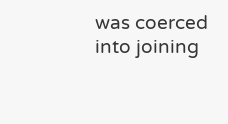was coerced into joining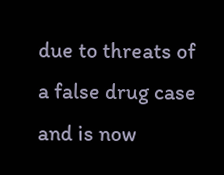due to threats of a false drug case and is now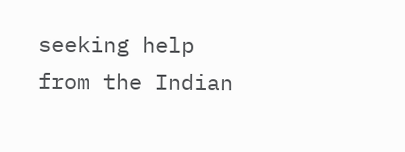seeking help from the Indian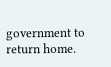government to return home.